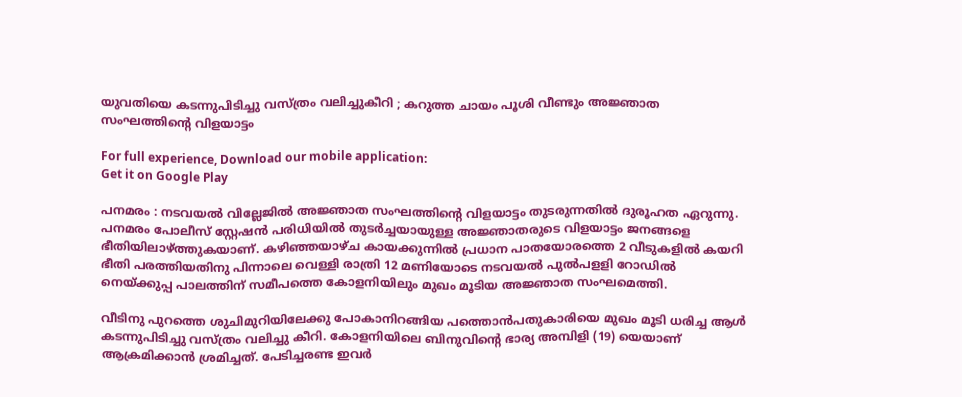യുവതിയെ കടന്നുപിടിച്ചു വസ്ത്രം വലിച്ചുകീറി ; കറുത്ത ചായം പൂശി വീണ്ടും അജ്ഞാത സംഘത്തിന്റെ വിളയാട്ടം

For full experience, Download our mobile application:
Get it on Google Play

പനമരം : നടവയൽ വില്ലേജിൽ അജ്ഞാത സംഘത്തിന്റെ വിളയാട്ടം തുടരുന്നതിൽ ദുരൂഹത ഏറുന്നു. പനമരം പോലീസ് സ്റ്റേഷൻ പരിധിയിൽ തുടർച്ചയായുള്ള അജ്ഞാതരുടെ വിളയാട്ടം ജനങ്ങളെ ഭീതിയിലാഴ്ത്തുകയാണ്. കഴിഞ്ഞയാഴ്ച കായക്കുന്നിൽ പ്രധാന പാതയോരത്തെ 2 വീടുകളിൽ കയറി ഭീതി പരത്തിയതിനു പിന്നാലെ വെള്ളി രാത്രി 12 മണിയോടെ നടവയൽ പുൽപളളി റോഡിൽ നെയ്ക്കുപ്പ പാലത്തിന് സമീപത്തെ കോളനിയിലും മുഖം മൂടിയ അജ്ഞാത സംഘമെത്തി.

വീടിനു പുറത്തെ ശുചിമുറിയിലേക്കു പോകാനിറങ്ങിയ പത്തൊൻപതുകാരിയെ മുഖം മൂടി ധരിച്ച ആൾ കടന്നുപിടിച്ചു ‌‌വസ്ത്രം വലിച്ചു കീറി. കോളനിയിലെ ബിനുവിന്റെ ഭാര്യ അമ്പിളി (19) യെയാണ് ആക്രമിക്കാൻ ശ്രമിച്ചത്. പേടിച്ചരണ്ട ഇവർ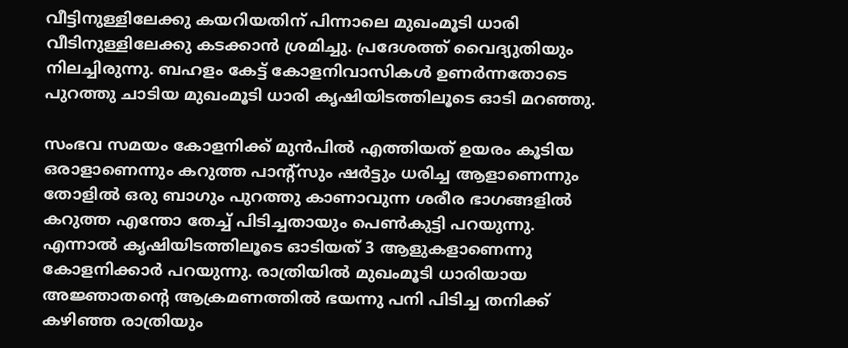വീട്ടിനുള്ളിലേക്കു കയറിയതിന് പിന്നാലെ മുഖംമൂടി ധാരി വീടിനുള്ളിലേക്കു കടക്കാൻ ശ്രമിച്ചു. പ്രദേശത്ത് വൈദ്യുതിയും നിലച്ചിരുന്നു. ബഹളം കേട്ട് കോളനിവാസികൾ ഉണർന്നതോടെ പുറത്തു ചാടിയ മുഖംമൂടി ധാരി കൃഷിയിടത്തിലൂടെ ഓടി മറഞ്ഞു.

സംഭവ സമയം കോളനിക്ക് മുൻപിൽ എത്തിയത് ഉയരം കൂടിയ ഒരാളാണെന്നും കറുത്ത പാന്റ്സും ഷർട്ടും ധരിച്ച ആളാണെന്നും തോളിൽ ഒരു ബാഗും പുറത്തു കാണാവുന്ന ശരീര ഭാഗങ്ങളിൽ കറുത്ത എന്തോ തേച്ച് പിടിച്ചതായും പെൺകുട്ടി പറയുന്നു. എന്നാൽ കൃഷിയിടത്തിലൂടെ ഓടിയത് 3 ആളുകളാണെന്നു കോളനിക്കാർ പറയുന്നു. രാത്രിയിൽ മുഖംമൂടി ധാരിയായ അജ്ഞാതന്റെ ആക്രമണത്തിൽ ഭയന്നു പനി പിടിച്ച തനിക്ക് കഴിഞ്ഞ രാത്രിയും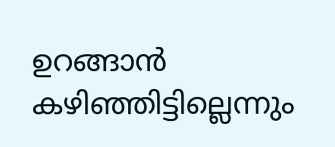ഉറങ്ങാൻ കഴിഞ്ഞിട്ടില്ലെന്നും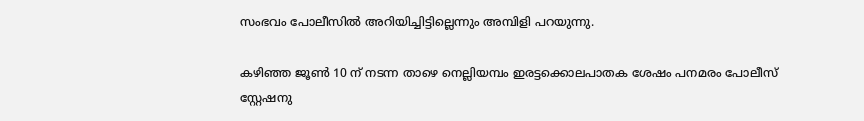സംഭവം പോലീസിൽ അറിയിച്ചിട്ടില്ലെന്നും അമ്പിളി പറയുന്നു.

കഴിഞ്ഞ ജൂൺ 10 ന് നടന്ന താഴെ നെല്ലിയമ്പം ഇരട്ടക്കൊലപാതക ശേഷം പനമരം പോലീസ് സ്റ്റേഷനു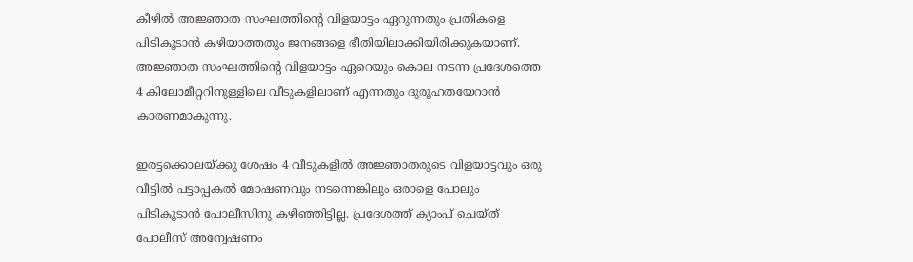കീഴിൽ അജ്ഞാത സംഘത്തിന്റെ വിളയാട്ടം ഏറുന്നതും പ്രതികളെ പിടികൂടാൻ കഴിയാത്തതും ജനങ്ങളെ ഭീതിയിലാക്കിയിരിക്കുകയാണ്. അജ്ഞാത സംഘത്തിന്റെ വിളയാട്ടം ഏറെയും കൊല നടന്ന പ്രദേശത്തെ 4 കിലോമീറ്ററിനുള്ളിലെ വീടുകളിലാണ് എന്നതും ദുരൂഹതയേറാൻ കാരണമാകുന്നു.

ഇരട്ടക്കൊലയ്ക്കു ശേഷം 4 വീടുകളിൽ അജ്ഞാതരുടെ വിളയാട്ടവും ഒരു വീട്ടിൽ പട്ടാപ്പകൽ മോഷണവും നടന്നെങ്കിലും ഒരാളെ പോലും പിടികൂടാൻ പോലീസിനു കഴിഞ്ഞിട്ടില്ല. പ്രദേശത്ത് ക്യാംപ് ചെയ്ത് പോലീസ് അന്വേഷണം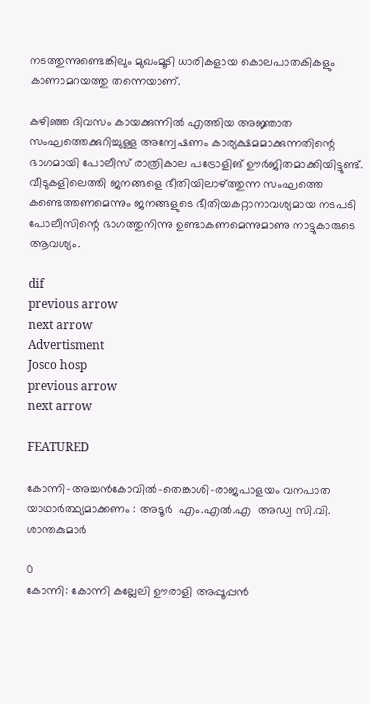നടത്തുന്നുണ്ടെങ്കിലും മുഖംമൂടി ധാരികളായ കൊലപാതകികളും കാണാമറയത്തു തന്നെയാണ്.

കഴിഞ്ഞ ദിവസം കായക്കുന്നിൽ എത്തിയ അജ്ഞാത സംഘത്തെക്കുറിച്ചുള്ള അന്വേഷണം കാര്യക്ഷമമാക്കുന്നതിന്റെ ഭാഗമായി പോലീസ് രാത്രികാല പട്രോളിങ് ഊർജിതമാക്കിയിട്ടുണ്ട്. വീടുകളിലെത്തി ജനങ്ങളെ ഭീതിയിലാഴ്ത്തുന്ന സംഘത്തെ കണ്ടെത്തണമെന്നും ജനങ്ങളുടെ ഭീതിയകറ്റാനാവശ്യമായ നടപടി പോലീസിന്റെ ഭാഗത്തുനിന്നു ഉണ്ടാകണമെന്നുമാണു നാട്ടുകാരുടെ ആവശ്യം.

dif
previous arrow
next arrow
Advertisment
Josco hosp
previous arrow
next arrow

FEATURED

കോന്നി–അച്ചൻകോവിൽ–തെങ്കാശി–രാജപാളയം വനപാത യാഥാർത്ഥ്യമാക്കണം : അടൂര്‍  എം.എൽ.എ  അഡ്വ സി.വി. ശാന്തകുമാർ

0
കോന്നി: കോന്നി കല്ലേലി ഊരാളി അപ്പൂപ്പൻ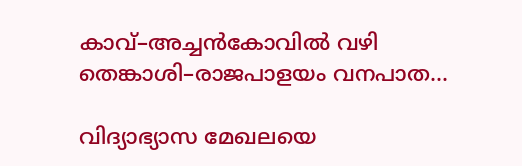കാവ്–അച്ചൻകോവിൽ വഴി തെങ്കാശി–രാജപാളയം വനപാത...

വിദ്യാഭ്യാസ മേഖലയെ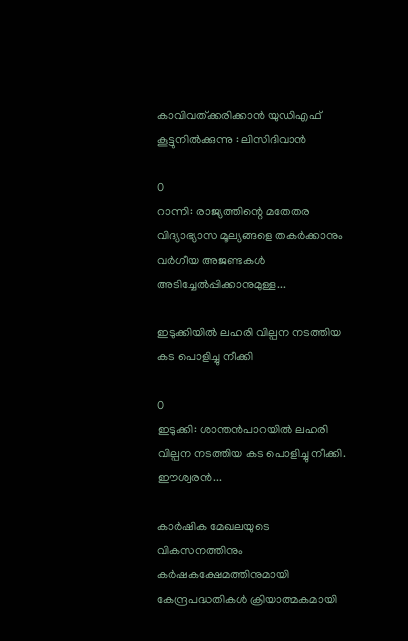കാവിവത്ക്കരിക്കാന്‍ യുഡിഎഫ് കൂട്ടുനില്‍ക്കുന്നു : ലിസിദിവാന്‍

0
റാന്നി: രാജ്യത്തിന്റെ മതേതര വിദ്യാഭ്യാസ മൂല്യങ്ങളെ തകർക്കാനും വർഗീയ അജണ്ടകൾ അടിച്ചേൽപ്പിക്കാനുമുള്ള...

ഇടുക്കിയിൽ ലഹരി വില്പന നടത്തിയ കട പൊളിച്ചു നീക്കി

0
ഇടുക്കി: ശാന്തൻപാറയിൽ ലഹരി വില്പന നടത്തിയ കട പൊളിച്ചു നീക്കി. ഈശ്വരൻ...

കാർഷിക മേഖലയുടെ വികസനത്തിനും കർഷകക്ഷേമത്തിനുമായി കേന്ദ്രപദ്ധതികൾ ക്രിയാത്മകമായി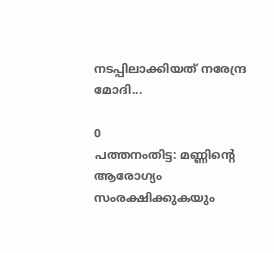നടപ്പിലാക്കിയത് നരേന്ദ്ര മോദി...

0
പത്തനംതിട്ട: മണ്ണിന്റെ ആരോഗ്യം സംരക്ഷിക്കുകയും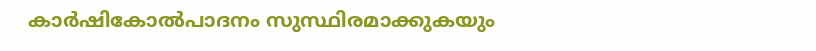കാർഷികോൽപാദനം സുസ്ഥിരമാക്കുകയും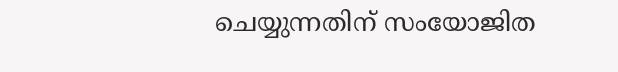ചെയ്യുന്നതിന് സംയോജിത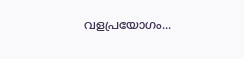വളപ്രയോഗം...